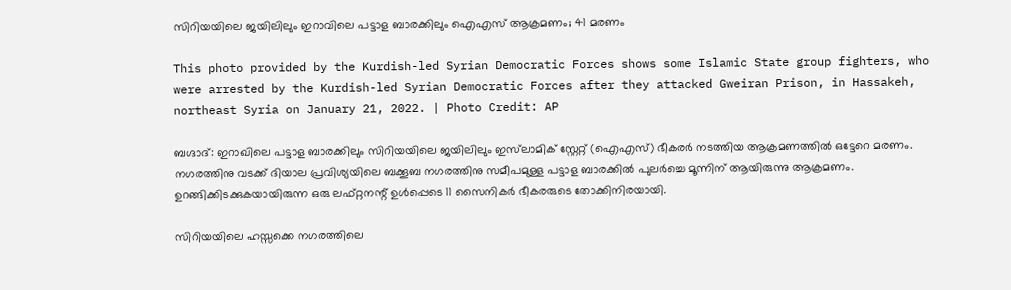സിറിയയിലെ ജയിലിലും ഇറാവിലെ പട്ടാള ബാരക്കിലും ഐഎസ് ആക്രമണം; 41 മരണം

This photo provided by the Kurdish-led Syrian Democratic Forces shows some Islamic State group fighters, who were arrested by the Kurdish-led Syrian Democratic Forces after they attacked Gweiran Prison, in Hassakeh, northeast Syria on January 21, 2022. | Photo Credit: AP

ബഗ്ദാദ്: ഇറാഖിലെ പട്ടാള ബാരക്കിലും സിറിയയിലെ ജയിലിലും ഇസ്‌ലാമിക് സ്റ്റേറ്റ് (ഐഎസ്) ഭീകരര്‍ നടത്തിയ ആക്രമണത്തില്‍ ഒട്ടേറെ മരണം. നഗരത്തിനു വടക്ക് ദിയാല പ്രവിശ്യയിലെ ബക്കൂബ നഗരത്തിനു സമീപമുള്ള പട്ടാള ബാരക്കില്‍ പുലര്‍ച്ചെ മൂന്നിന് ആയിരുന്നു ആക്രമണം. ഉറങ്ങിക്കിടക്കുകയായിരുന്ന ഒരു ലഫ്റ്റനന്റ് ഉള്‍പ്പെടെ 11 സൈനികര്‍ ഭീകരരുടെ തോക്കിനിരയായി.

സിറിയയിലെ ഹസ്സക്കെ നഗരത്തിലെ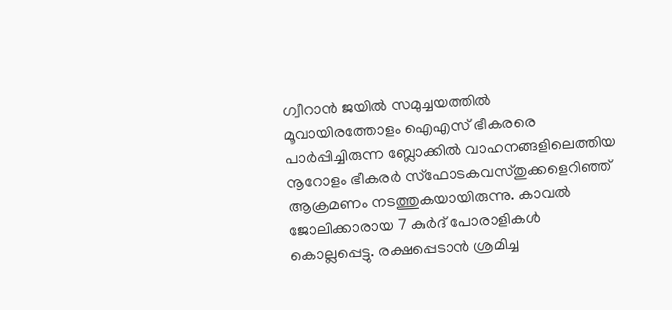ഗ്വീറാന്‍ ജയില്‍ സമുച്ചയത്തില്‍
മൂവായിരത്തോളം ഐഎസ് ഭീകരരെ പാര്‍പ്പിച്ചിരുന്ന ബ്ലോക്കില്‍ വാഹനങ്ങളിലെത്തിയ നൂറോളം ഭീകരര്‍ സ്‌ഫോടകവസ്തുക്കളെറിഞ്ഞ് ആക്രമണം നടത്തുകയായിരുന്നു. കാവല്‍ ജോലിക്കാരായ 7 കുര്‍ദ് പോരാളികള്‍ കൊല്ലപ്പെട്ടു. രക്ഷപ്പെടാന്‍ ശ്രമിച്ച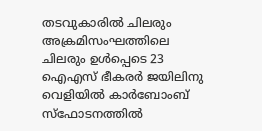തടവുകാരില്‍ ചിലരും അക്രമിസംഘത്തിലെ ചിലരും ഉള്‍പ്പെടെ 23 ഐഎസ് ഭീകരര്‍ ജയിലിനു വെളിയില്‍ കാര്‍ബോംബ് സ്‌ഫോടനത്തില്‍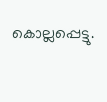കൊല്ലപ്പെട്ടു.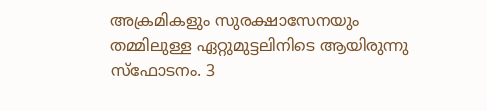അക്രമികളും സുരക്ഷാസേനയും തമ്മിലുള്ള ഏറ്റുമുട്ടലിനിടെ ആയിരുന്നു സ്‌ഫോടനം. 3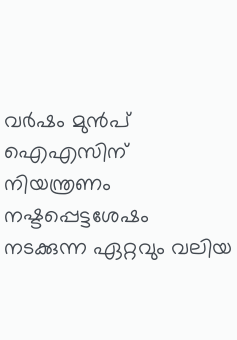വര്‍ഷം മുന്‍പ് ഐഎസിന് നിയന്ത്രണം നഷ്ടപ്പെട്ടശേഷം നടക്കുന്ന ഏറ്റവും വലിയ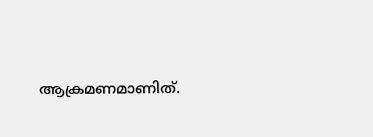ആക്രമണമാണിത്.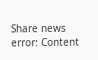Share news
error: Content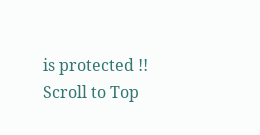is protected !!
Scroll to Top